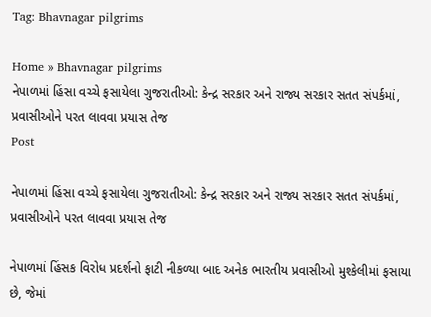Tag: Bhavnagar pilgrims

Home » Bhavnagar pilgrims
નેપાળમાં હિંસા વચ્ચે ફસાયેલા ગુજરાતીઓ: કેન્દ્ર સરકાર અને રાજ્ય સરકાર સતત સંપર્કમાં, પ્રવાસીઓને પરત લાવવા પ્રયાસ તેજ
Post

નેપાળમાં હિંસા વચ્ચે ફસાયેલા ગુજરાતીઓ: કેન્દ્ર સરકાર અને રાજ્ય સરકાર સતત સંપર્કમાં, પ્રવાસીઓને પરત લાવવા પ્રયાસ તેજ

નેપાળમાં હિંસક વિરોધ પ્રદર્શનો ફાટી નીકળ્યા બાદ અનેક ભારતીય પ્રવાસીઓ મુશ્કેલીમાં ફસાયા છે, જેમાં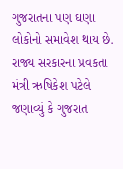ગુજરાતના પણ ઘણા લોકોનો સમાવેશ થાય છે. રાજ્ય સરકારના પ્રવકતા મંત્રી ઋષિકેશ પટેલે જણાવ્યું કે ગુજરાત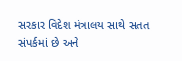સરકાર વિદેશ મંત્રાલય સાથે સતત સંપર્કમાં છે અને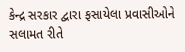કેન્દ્ર સરકાર દ્વારા ફસાયેલા પ્રવાસીઓને સલામત રીતે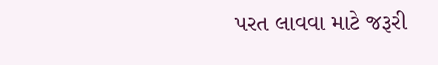પરત લાવવા માટે જરૂરી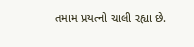તમામ પ્રયત્નો ચાલી રહ્યા છે.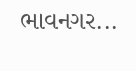ભાવનગર...